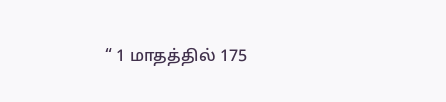“ 1 மாதத்தில் 175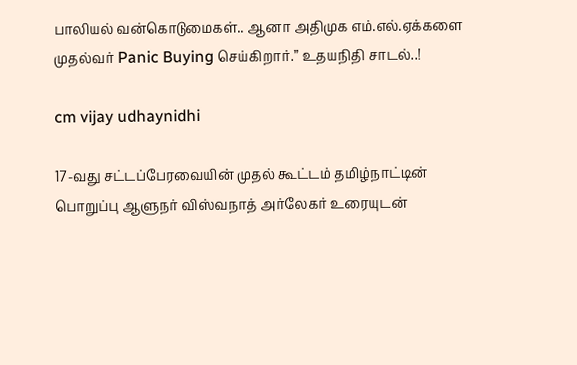பாலியல் வன்கொடுமைகள்.. ஆனா அதிமுக எம்.எல்.ஏக்களை முதல்வர் Panic Buying செய்கிறார்.” உதயநிதி சாடல்..!

cm vijay udhaynidhi

17-வது சட்டப்பேரவையின் முதல் கூட்டம் தமிழ்நாட்டின் பொறுப்பு ஆளுநர் விஸ்வநாத் அர்லேகர் உரையுடன்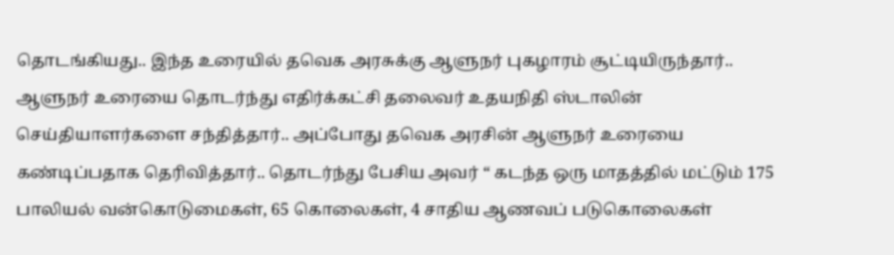தொடங்கியது.. இந்த உரையில் தவெக அரசுக்கு ஆளுநர் புகழாரம் சூட்டியிருந்தார்.. ஆளுநர் உரையை தொடர்ந்து எதிர்க்கட்சி தலைவர் உதயநிதி ஸ்டாலின் செய்தியாளர்களை சந்தித்தார்.. அப்போது தவெக அரசின் ஆளுநர் உரையை கண்டிப்பதாக தெரிவித்தார்.. தொடர்ந்து பேசிய அவர் “ கடந்த ஒரு மாதத்தில் மட்டும் 175 பாலியல் வன்கொடுமைகள், 65 கொலைகள், 4 சாதிய ஆணவப் படுகொலைகள்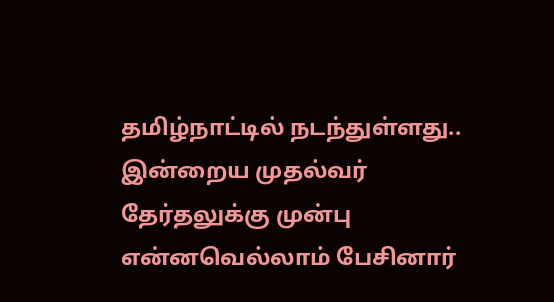தமிழ்நாட்டில் நடந்துள்ளது.. இன்றைய முதல்வர் தேர்தலுக்கு முன்பு என்னவெல்லாம் பேசினார்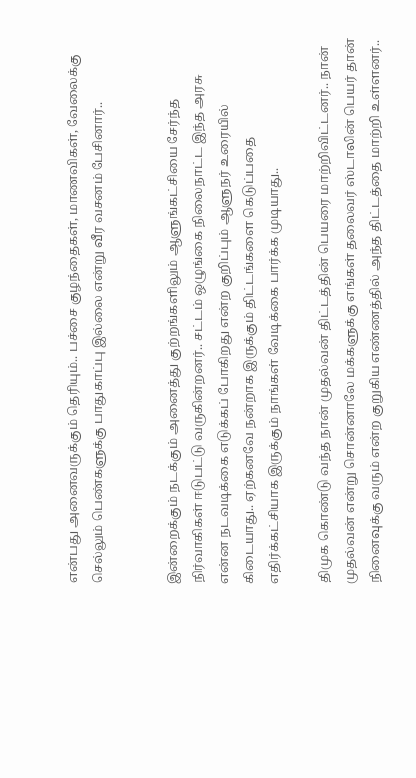என்பது அனைவருக்கும் தெரியும்.. பச்சை குழந்தைகள், மாணவிகள், வேலைக்கு செல்லும் பெண்களுக்கு பாதுகாப்பு இல்லை என்று வீர வசனம் பேசினார்..


இன்றைக்கும் நடக்கும் அனைத்து குற்றங்களிலும் ஆளுங்கட்சியை சேர்ந்த நிர்வாகிகள் ஈடுபட்டு வருகின்றனர்.. சட்டம் ஒழுங்கை நிலைநாட்ட இந்த அரசு என்ன நடவடிக்கை எடுக்கப் போகிறது என்ற குறிப்பும் ஆளுநர் உரையில் கிடையாது.. ஏற்கனவே நன்றாக இருக்கும் திட்டங்களை கெடுப்பதை எதிர்க்கட்சியாக இருக்கும் நாங்கள் வேடிக்கை பார்க்க முடியாது..

திமுக கொண்டு வந்த நான் முதல்வன் திட்டத்தின் பெயரை மாற்றிவிட்டனர்.. நான் முதல்வன் என்று சொன்னாலே மக்களுக்கு எங்கள் தலைவர் ஸ்டாலின் பெயர் தான் நினைவுக்கு வரும் என்ற குறுகிய எண்ணத்தில் அந்த திட்டத்தை மாற்றி உள்ளனர்..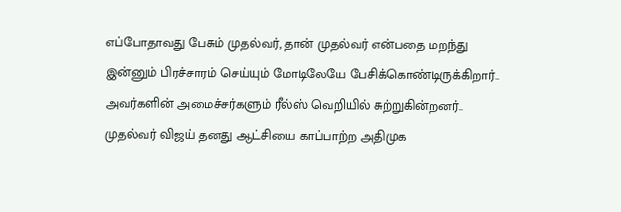எப்போதாவது பேசும் முதல்வர், தான் முதல்வர் என்பதை மறந்து இன்னும் பிரச்சாரம் செய்யும் மோடிலேயே பேசிக்கொண்டிருக்கிறார்.. அவர்களின் அமைச்சர்களும் ரீல்ஸ் வெறியில் சுற்றுகின்றனர்.. முதல்வர் விஜய் தனது ஆட்சியை காப்பாற்ற அதிமுக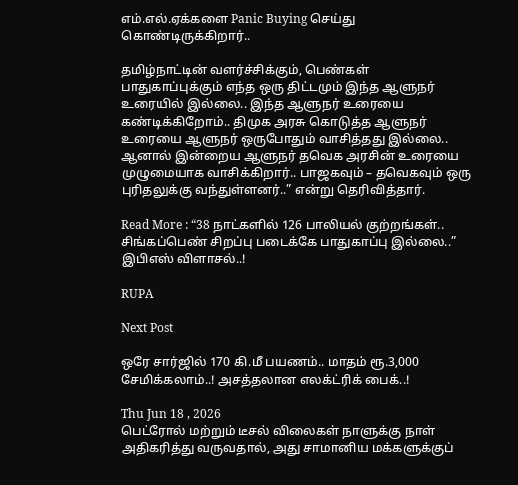எம்.எல்.ஏக்களை Panic Buying செய்து கொண்டிருக்கிறார்..

தமிழ்நாட்டின் வளர்ச்சிக்கும், பெண்கள் பாதுகாப்புக்கும் எந்த ஒரு திட்டமும் இந்த ஆளுநர் உரையில் இல்லை.. இந்த ஆளுநர் உரையை கண்டிக்கிறோம்.. திமுக அரசு கொடுத்த ஆளுநர் உரையை ஆளுநர் ஒருபோதும் வாசித்தது இல்லை.. ஆனால் இன்றைய ஆளுநர் தவெக அரசின் உரையை முழுமையாக வாசிக்கிறார்.. பாஜகவும் – தவெகவும் ஒரு புரிதலுக்கு வந்துள்ளனர்..” என்று தெரிவித்தார்.

Read More : “38 நாட்களில் 126 பாலியல் குற்றங்கள்.. சிங்கப்பெண் சிறப்பு படைக்கே பாதுகாப்பு இல்லை..” இபிஎஸ் விளாசல்..!

RUPA

Next Post

ஒரே சார்ஜில் 170 கி.மீ பயணம்.. மாதம் ரூ.3,000 சேமிக்கலாம்..! அசத்தலான எலக்ட்ரிக் பைக்..!

Thu Jun 18 , 2026
பெட்ரோல் மற்றும் டீசல் விலைகள் நாளுக்கு நாள் அதிகரித்து வருவதால், அது சாமானிய மக்களுக்குப்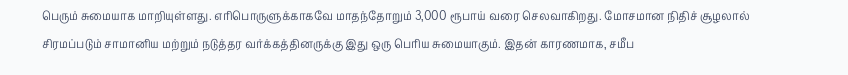பெரும் சுமையாக மாறியுள்ளது. எரிபொருளுக்காகவே மாதந்தோறும் 3,000 ரூபாய் வரை செலவாகிறது. மோசமான நிதிச் சூழலால் சிரமப்படும் சாமானிய மற்றும் நடுத்தர வர்க்கத்தினருக்கு இது ஒரு பெரிய சுமையாகும். இதன் காரணமாக, சமீப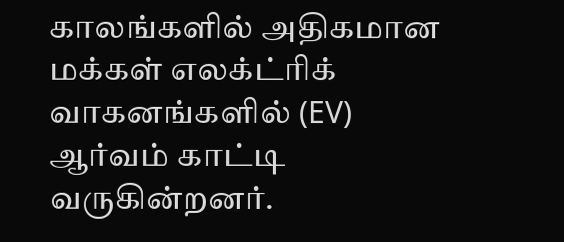காலங்களில் அதிகமான மக்கள் எலக்ட்ரிக் வாகனங்களில் (EV) ஆர்வம் காட்டி வருகின்றனர்.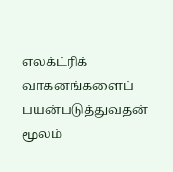எலக்ட்ரிக் வாகனங்களைப் பயன்படுத்துவதன் மூலம்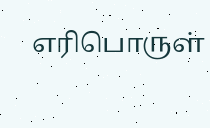எரிபொருள்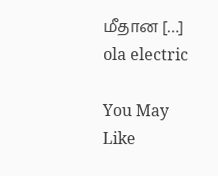மீதான […]
ola electric

You May Like